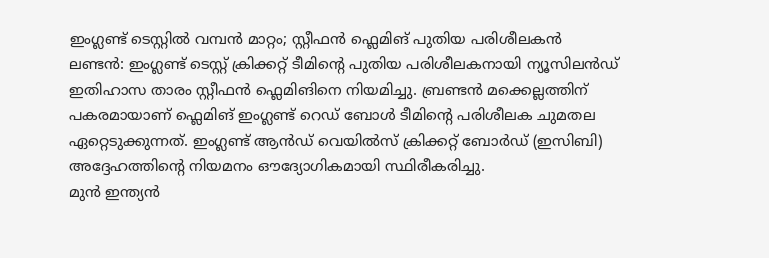ഇംഗ്ലണ്ട് ടെസ്റ്റിൽ വമ്പൻ മാറ്റം; സ്റ്റീഫൻ ഫ്ലെമിങ് പുതിയ പരിശീലകൻ
ലണ്ടൻ: ഇംഗ്ലണ്ട് ടെസ്റ്റ് ക്രിക്കറ്റ് ടീമിന്റെ പുതിയ പരിശീലകനായി ന്യൂസിലൻഡ് ഇതിഹാസ താരം സ്റ്റീഫൻ ഫ്ലെമിങിനെ നിയമിച്ചു. ബ്രണ്ടൻ മക്കെല്ലത്തിന് പകരമായാണ് ഫ്ലെമിങ് ഇംഗ്ലണ്ട് റെഡ് ബോൾ ടീമിന്റെ പരിശീലക ചുമതല ഏറ്റെടുക്കുന്നത്. ഇംഗ്ലണ്ട് ആൻഡ് വെയിൽസ് ക്രിക്കറ്റ് ബോർഡ് (ഇസിബി) അദ്ദേഹത്തിന്റെ നിയമനം ഔദ്യോഗികമായി സ്ഥിരീകരിച്ചു.
മുൻ ഇന്ത്യൻ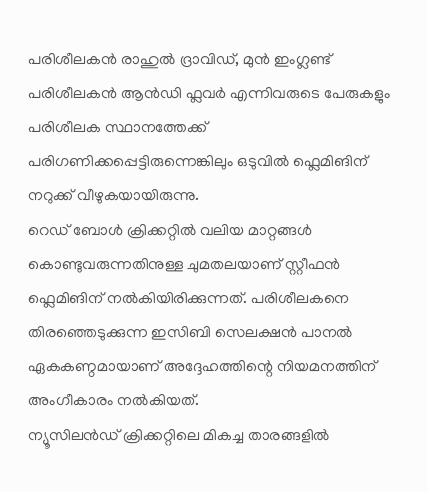പരിശീലകൻ രാഹുൽ ദ്രാവിഡ്, മുൻ ഇംഗ്ലണ്ട് പരിശീലകൻ ആൻഡി ഫ്ലവർ എന്നിവരുടെ പേരുകളും പരിശീലക സ്ഥാനത്തേക്ക് പരിഗണിക്കപ്പെട്ടിരുന്നെങ്കിലും ഒടുവിൽ ഫ്ലെമിങിന് നറുക്ക് വീഴുകയായിരുന്നു.
റെഡ് ബോൾ ക്രിക്കറ്റിൽ വലിയ മാറ്റങ്ങൾ കൊണ്ടുവരുന്നതിനുള്ള ചുമതലയാണ് സ്റ്റീഫൻ ഫ്ലെമിങിന് നൽകിയിരിക്കുന്നത്. പരിശീലകനെ തിരഞ്ഞെടുക്കുന്ന ഇസിബി സെലക്ഷൻ പാനൽ ഏകകണ്ഠമായാണ് അദ്ദേഹത്തിന്റെ നിയമനത്തിന് അംഗീകാരം നൽകിയത്.
ന്യൂസിലൻഡ് ക്രിക്കറ്റിലെ മികച്ച താരങ്ങളിൽ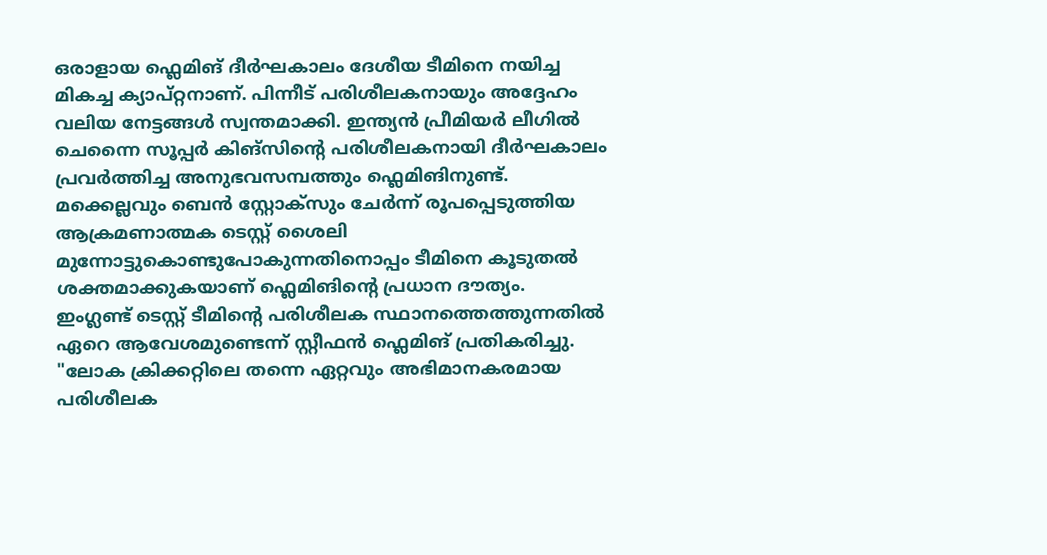ഒരാളായ ഫ്ലെമിങ് ദീർഘകാലം ദേശീയ ടീമിനെ നയിച്ച മികച്ച ക്യാപ്റ്റനാണ്. പിന്നീട് പരിശീലകനായും അദ്ദേഹം വലിയ നേട്ടങ്ങൾ സ്വന്തമാക്കി. ഇന്ത്യൻ പ്രീമിയർ ലീഗിൽ ചെന്നൈ സൂപ്പർ കിങ്സിന്റെ പരിശീലകനായി ദീർഘകാലം പ്രവർത്തിച്ച അനുഭവസമ്പത്തും ഫ്ലെമിങിനുണ്ട്.
മക്കെല്ലവും ബെൻ സ്റ്റോക്സും ചേർന്ന് രൂപപ്പെടുത്തിയ ആക്രമണാത്മക ടെസ്റ്റ് ശൈലി മുന്നോട്ടുകൊണ്ടുപോകുന്നതിനൊപ്പം ടീമിനെ കൂടുതൽ ശക്തമാക്കുകയാണ് ഫ്ലെമിങിന്റെ പ്രധാന ദൗത്യം.
ഇംഗ്ലണ്ട് ടെസ്റ്റ് ടീമിന്റെ പരിശീലക സ്ഥാനത്തെത്തുന്നതിൽ ഏറെ ആവേശമുണ്ടെന്ന് സ്റ്റീഫൻ ഫ്ലെമിങ് പ്രതികരിച്ചു.
"ലോക ക്രിക്കറ്റിലെ തന്നെ ഏറ്റവും അഭിമാനകരമായ പരിശീലക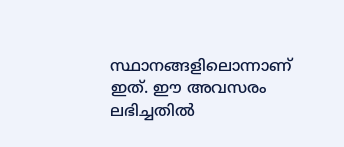സ്ഥാനങ്ങളിലൊന്നാണ് ഇത്. ഈ അവസരം ലഭിച്ചതിൽ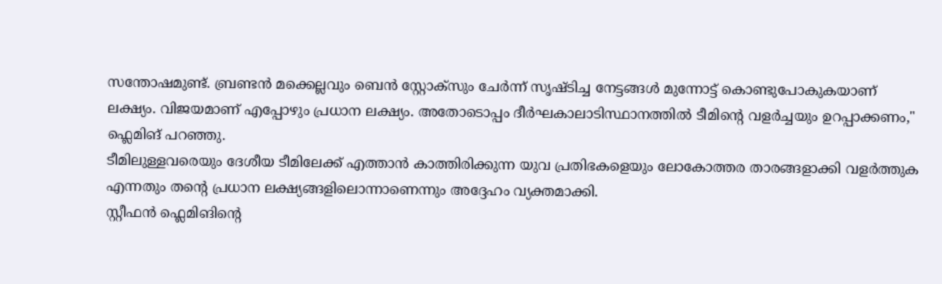സന്തോഷമുണ്ട്. ബ്രണ്ടൻ മക്കെല്ലവും ബെൻ സ്റ്റോക്സും ചേർന്ന് സൃഷ്ടിച്ച നേട്ടങ്ങൾ മുന്നോട്ട് കൊണ്ടുപോകുകയാണ് ലക്ഷ്യം. വിജയമാണ് എപ്പോഴും പ്രധാന ലക്ഷ്യം. അതോടൊപ്പം ദീർഘകാലാടിസ്ഥാനത്തിൽ ടീമിന്റെ വളർച്ചയും ഉറപ്പാക്കണം," ഫ്ലെമിങ് പറഞ്ഞു.
ടീമിലുള്ളവരെയും ദേശീയ ടീമിലേക്ക് എത്താൻ കാത്തിരിക്കുന്ന യുവ പ്രതിഭകളെയും ലോകോത്തര താരങ്ങളാക്കി വളർത്തുക എന്നതും തന്റെ പ്രധാന ലക്ഷ്യങ്ങളിലൊന്നാണെന്നും അദ്ദേഹം വ്യക്തമാക്കി.
സ്റ്റീഫൻ ഫ്ലെമിങിന്റെ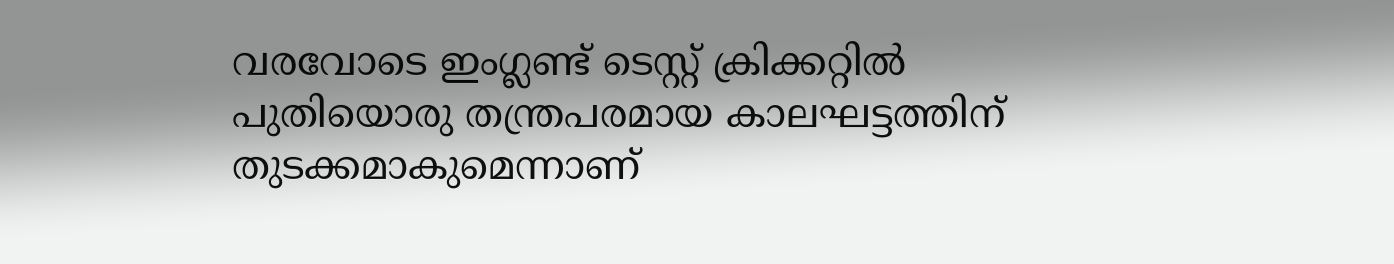വരവോടെ ഇംഗ്ലണ്ട് ടെസ്റ്റ് ക്രിക്കറ്റിൽ പുതിയൊരു തന്ത്രപരമായ കാലഘട്ടത്തിന് തുടക്കമാകുമെന്നാണ്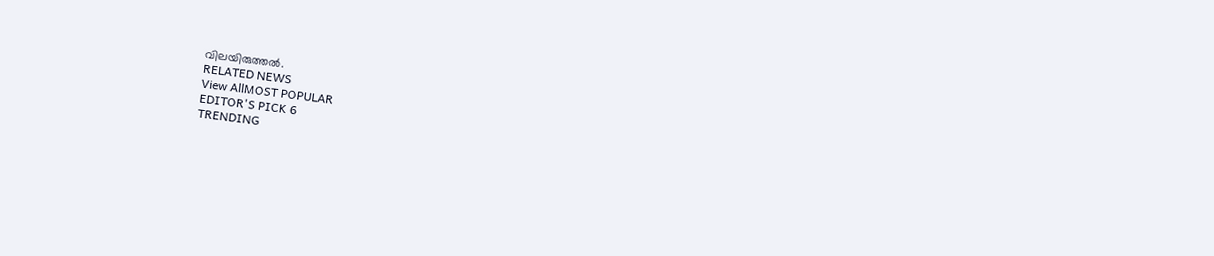വിലയിരുത്തൽ.
RELATED NEWS
View AllMOST POPULAR
EDITOR'S PICK 6
TRENDING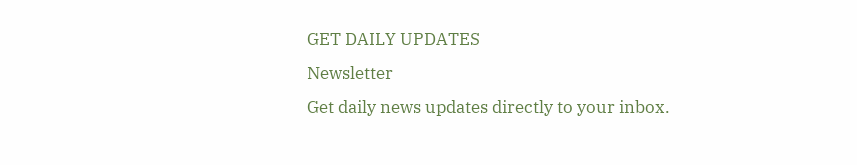GET DAILY UPDATES
Newsletter
Get daily news updates directly to your inbox.